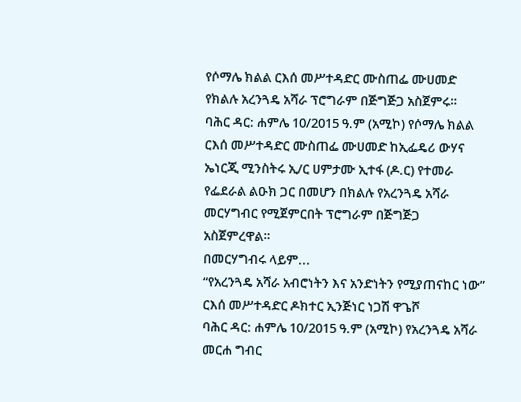የሶማሌ ክልል ርእሰ መሥተዳድር ሙስጠፌ ሙሀመድ የክልሉ አረንጓዴ አሻራ ፕሮግራም በጅግጅጋ አስጀምሩ።
ባሕር ዳር: ሐምሌ 10/2015 ዓ.ም (አሚኮ) የሶማሌ ክልል ርእሰ መሥተዳድር ሙስጠፌ ሙሀመድ ከኢፌዴሪ ውሃና ኤነርጂ ሚንስትሩ ኢ/ር ሀምታሙ ኢተፋ (ዶ.ር) የተመራ የፌደራል ልዑክ ጋር በመሆን በክልሉ የአረንጓዴ አሻራ መርሃግብር የሚጀምርበት ፕሮግራም በጅግጅጋ አስጀምረዋል።
በመርሃግብሩ ላይም...
“የአረንጓዴ አሻራ አብሮነትን እና አንድነትን የሚያጠናከር ነው” ርእሰ መሥተዳድር ዶክተር ኢንጅነር ነጋሽ ዋጌሾ
ባሕር ዳር: ሐምሌ 10/2015 ዓ.ም (አሚኮ) የአረንጓዴ አሻራ መርሐ ግብር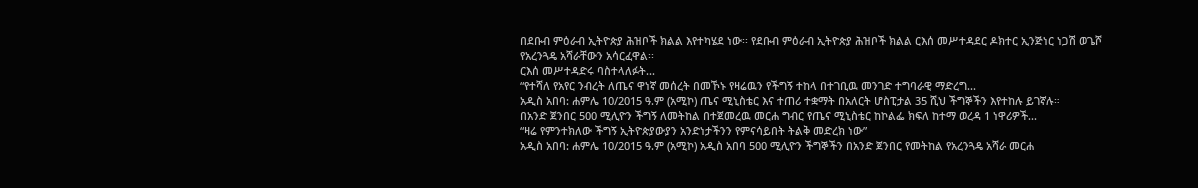በደቡብ ምዕራብ ኢትዮጵያ ሕዝቦች ክልል እየተካሄደ ነው፡፡ የደቡብ ምዕራብ ኢትዮጵያ ሕዝቦች ክልል ርእሰ መሥተዳደር ዶክተር ኢንጅነር ነጋሽ ወጌሾ የአረንጓዴ አሻራቸውን አሳርፈዋል፡፡
ርእሰ መሥተዳድሩ ባስተላለፉት...
“የተሻለ የአየር ንብረት ለጤና ዋነኛ መሰረት በመኾኑ የዛሬዉን የችግኝ ተከላ በተገቢዉ መንገድ ተግባራዊ ማድረግ...
አዲስ አበባ: ሐምሌ 10/2015 ዓ.ም (አሚኮ) ጤና ሚኒስቴር እና ተጠሪ ተቋማት በአለርት ሆስፒታል 35 ሺህ ችግኞችን እየተከሉ ይገኛሉ።
በአንድ ጀንበር 500 ሚሊዮን ችግኝ ለመትከል በተጀመረዉ መርሐ ግብር የጤና ሚኒስቴር ከኮልፌ ክፍለ ከተማ ወረዳ 1 ነዋሪዎች...
“ዛሬ የምንተክለው ችግኝ ኢትዮጵያውያን አንድነታችንን የምናሳይበት ትልቅ መድረክ ነው”
አዲስ አበባ: ሐምሌ 10/2015 ዓ.ም (አሚኮ) አዲስ አበባ 500 ሚሊዮን ችግኞችን በአንድ ጀንበር የመትከል የአረንጓዴ አሻራ መርሐ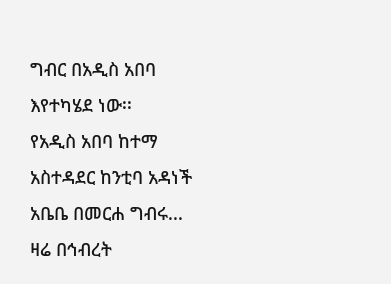ግብር በአዲስ አበባ እየተካሄደ ነው፡፡
የአዲስ አበባ ከተማ አስተዳደር ከንቲባ አዳነች አቤቤ በመርሐ ግብሩ...
ዛሬ በኅብረት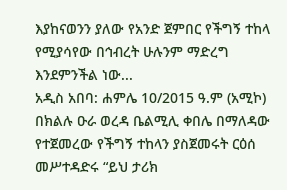እያከናወንን ያለው የአንድ ጀምበር የችግኝ ተከላ የሚያሳየው በኅብረት ሁሉንም ማድረግ እንደምንችል ነው...
አዲስ አበባ: ሐምሌ 10/2015 ዓ.ም (አሚኮ) በክልሉ ዑራ ወረዳ ቤልሚሊ ቀበሌ በማለዳው የተጀመረው የችግኝ ተከላን ያስጀመሩት ርዕሰ መሥተዳድሩ “ይህ ታሪክ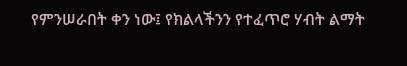የምንሠራበት ቀን ነው፤ የክልላችንን የተፈጥሮ ሃብት ልማት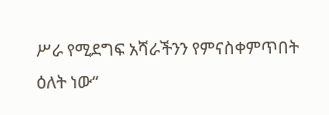ሥራ የሚደግፍ አሻራችንን የምናስቀምጥበት ዕለት ነው“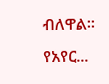ብለዋል።
የአየር...